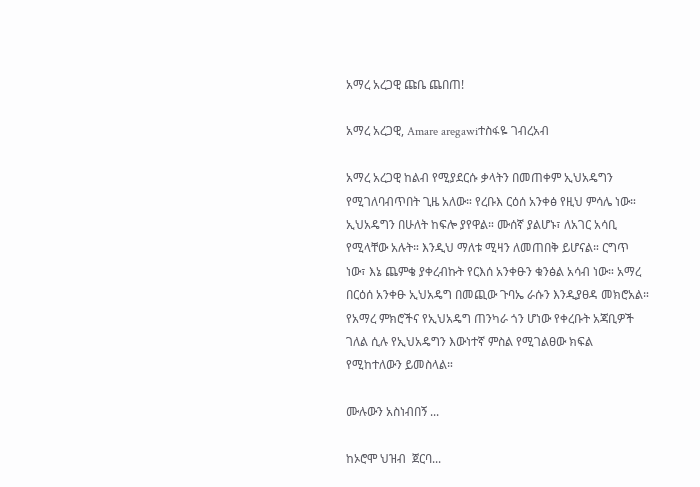አማረ አረጋዊ ጩቤ ጨበጠ!

አማረ አረጋዊ, Amare aregawiተስፋዬ ገብረአብ

አማረ አረጋዊ ከልብ የሚያደርሱ ቃላትን በመጠቀም ኢህአዴግን የሚገለባብጥበት ጊዜ አለው። የረቡእ ርዕሰ አንቀፅ የዚህ ምሳሌ ነው። ኢህአዴግን በሁለት ከፍሎ ያየዋል። ሙሰኛ ያልሆኑ፣ ለአገር አሳቢ የሚላቸው አሉት። እንዲህ ማለቱ ሚዛን ለመጠበቅ ይሆናል። ርግጥ ነው፣ እኔ ጨምቄ ያቀረብኩት የርእሰ አንቀፁን ቁንፅል አሳብ ነው። አማረ በርዕሰ አንቀፁ ኢህአዴግ በመጪው ጉባኤ ራሱን እንዲያፀዳ መክሮአል። የአማረ ምክሮችና የኢህአዴግ ጠንካራ ጎን ሆነው የቀረቡት አጃቢዎች ገለል ሲሉ የኢህአዴግን እውነተኛ ምስል የሚገልፀው ክፍል የሚከተለውን ይመስላል።

ሙሉውን አስነብበኝ ...

ከኦሮሞ ህዝብ  ጀርባ...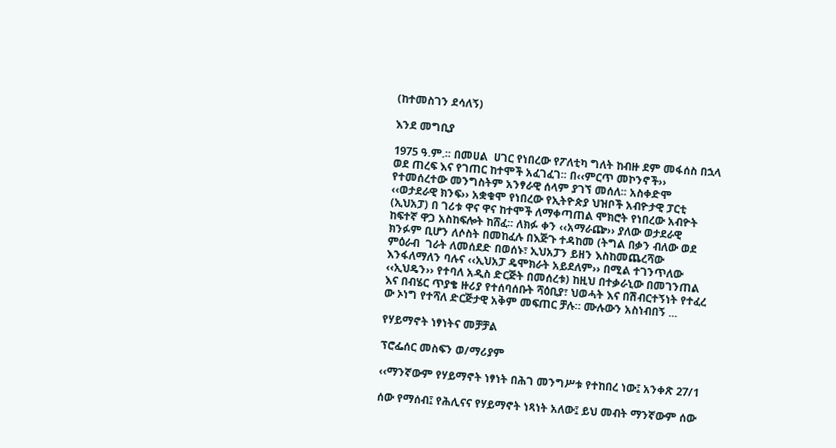(ከተመስገን ደሳለኝ)

እንደ መግቢያ

1975 ዓ.ም.፡፡ በመሀል  ሀገር የነበረው የፖለቲካ ግለት ከብዙ ደም መፋሰስ በኋላ ወደ ጠረፍ እና የገጠር ከተሞች አፈገፈገ፡፡ በ‹‹ምርጥ መኮንኖች›› የተመሰረተው መንግስትም አንፃራዊ ሰላም ያገኘ መሰለ፡፡ አስቀድሞ ‹‹ወታደራዊ ክንፍ›› አቋቁሞ የነበረው የኢትዮጵያ ህዝቦች አብዮታዊ ፓርቲ (ኢህአፓ) በ ገሪቱ ዋና ዋና ከተሞች ለማቀጣጠል ሞክሮት የነበረው አብዮት ከፍተኛ ዋጋ አስከፍሎት ከሸፈ፡፡ ለክፉ ቀን ‹‹አማራጬ›› ያለው ወታደራዊ ክንፉም ቢሆን ለሶስት በመከፈሉ በእጅጉ ተዳከመ (ትግል በቃን ብለው ወደ ምዕራብ  ገራት ለመሰደድ በወሰኑ፣ ኢህአፓን ይዘን እስከመጨረሻው እንፋለማለን ባሉና ‹‹ኢህአፓ ዴሞክራት አይደለም›› በሚል ተገንጥለው ‹‹ኢህዴን›› የተባለ አዲስ ድርጅት በመሰረቱ) ከዚህ በተቃራኒው በመገንጠል እና በብሄር ጥያቄ ዙሪያ የተሰባሰቡት ሻዕቢያ፣ ህወሓት እና በሽብርተኝነት የተፈረ ው ኦነግ የተሻለ ድርጅታዊ አቅም መፍጠር ቻሉ። ሙሉውን አስነብበኝ ...

የሃይማኖት ነፃነትና መቻቻል

ፕሮፌሰር መስፍን ወ/ማሪያም

‹‹ማንኛውም የሃይማኖት ነፃነት በሕገ መንግሥቱ የተከበረ ነው፤ አንቀጽ 27/1

ሰው የማሰብ፤ የሕሊናና የሃይማኖት ነጻነት አለው፤ ይህ መብት ማንኛውም ሰው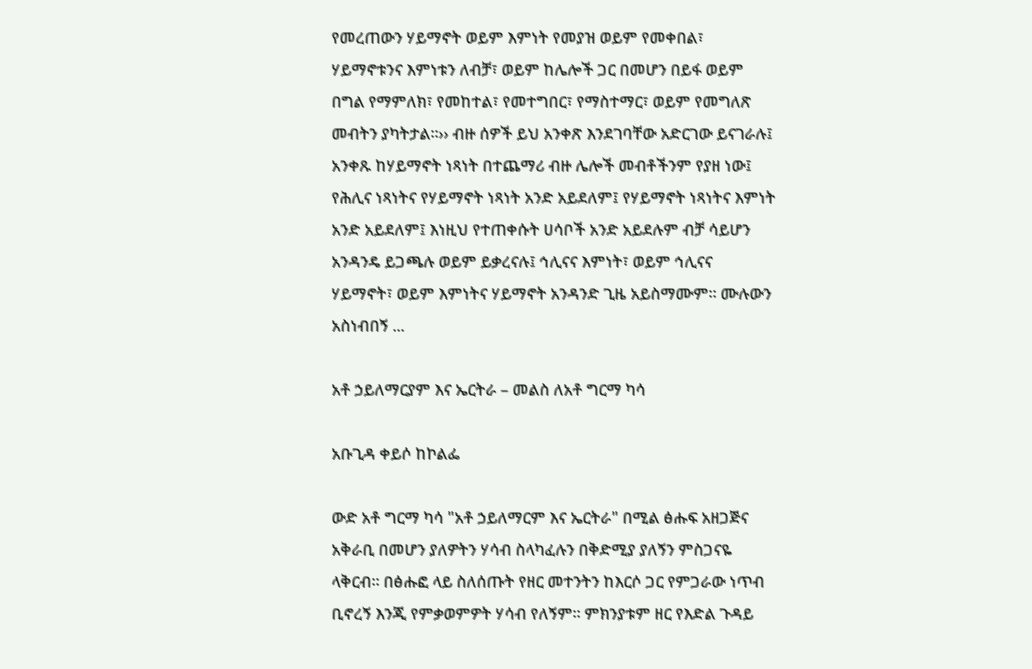የመረጠውን ሃይማኖት ወይም እምነት የመያዝ ወይም የመቀበል፣ ሃይማኖቱንና እምነቱን ለብቻ፣ ወይም ከሌሎች ጋር በመሆን በይፋ ወይም በግል የማምለክ፣ የመከተል፣ የመተግበር፣ የማስተማር፣ ወይም የመግለጽ መብትን ያካትታል።›› ብዙ ሰዎች ይህ አንቀጽ እንደገባቸው አድርገው ይናገራሉ፤ አንቀጹ ከሃይማኖት ነጻነት በተጨማሪ ብዙ ሌሎች መብቶችንም የያዘ ነው፤ የሕሊና ነጻነትና የሃይማኖት ነጻነት አንድ አይደለም፤ የሃይማኖት ነጻነትና እምነት አንድ አይደለም፤ እነዚህ የተጠቀሱት ሀሳቦች አንድ አይደሉም ብቻ ሳይሆን አንዳንዴ ይጋጫሉ ወይም ይቃረናሉ፤ ኅሊናና እምነት፣ ወይም ኅሊናና ሃይማኖት፣ ወይም እምነትና ሃይማኖት አንዳንድ ጊዜ አይስማሙም። ሙሉውን አስነብበኝ ...

አቶ ኃይለማርያም እና ኤርትራ – መልስ ለአቶ ግርማ ካሳ

አቡጊዳ ቀይሶ ከኮልፌ

ውድ አቶ ግርማ ካሳ "አቶ ኃይለማርም እና ኤርትራ" በሚል ፅሑፍ አዘጋጅና አቅራቢ በመሆን ያለዎትን ሃሳብ ስላካፈሉን በቅድሚያ ያለኝን ምስጋናዬ ላቅርብ። በፅሑፎ ላይ ስለሰጡት የዘር መተንትን ከእርሶ ጋር የምጋራው ነጥብ ቢኖረኝ እንጂ የምቃወምዎት ሃሳብ የለኝም። ምክንያቱም ዘር የእድል ጉዳይ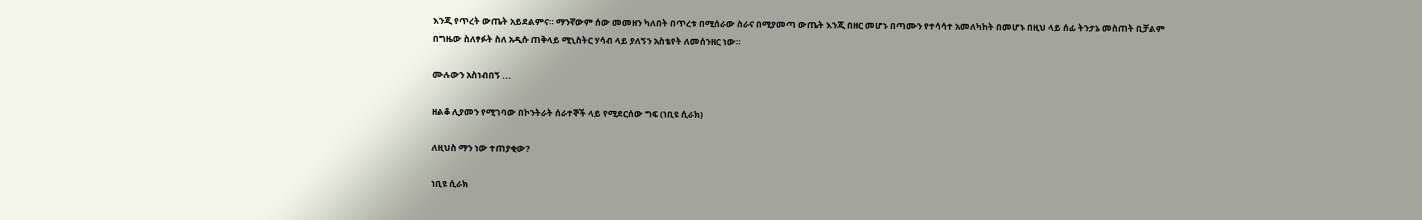እንጂ የጥረት ውጤት አይደልምና። ማንኛውም ሰው መመዘን ካለበት በጥረቱ በሚሰራው ስራና በሚያመጣ ውጤት እንጂ በዘር መሆኑ በጣሙን የተሳሳተ አመለካከት በመሆኑ በዚህ ላይ ሰፊ ትንታኔ መስጠት ቢቻልም በግዜው ስለፃፉት ስለ አዲሱ ጠቅላይ ሚኒስትር ሃሳብ ላይ ያለኝን አስቴየት ለመሰንዘር ነው።

ሙሉውን አስነብበኝ ...

ዘልቆ ሊያመን የሚገባው በኮንትራት ሰራተኞች ላይ የሚደርሰው ግፍ (ነቢዩ ሲራክ)

ለዚህስ ማን ነው ተጠያቂው?

ነቢዩ ሲራክ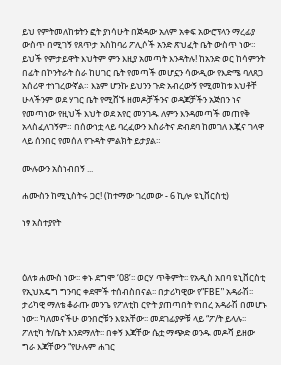ይህ የምትመለከቱትን ፎት ያነሳሁት በጅዳው አለም አቀፍ አውሮፕላን ማረፊያ ውስጥ በሚገኝ የጸጥታ አስከባሪ ፖሊሶች አንድ ጽህፈት ቤት ውስጥ ነው። ይህች የምታይዋት እህትም ምን እዚያ አመጣት እንዳትሉ! ከአንድ ወር ከሳምንት በፊት በኮንትራት ስራ ከሀገር ቤት የመጣች መሆኗን ሳውዲው የእድሜ ባለጸጋ አሰሪዋ ተነገረውኛል። እኔም ሆንኩ ይህንን ጉድ አብረውኝ የሚመከቱ እህቶቸ ሁላችንም ወደ ሃገር ቤት የሚሸኙ ዘመዶቻችንና ወዳጆቻችን አጅበን ነና የመጣነው የዚህች እህት ወደ አየር መንገዱ ለምን እንዳመጣች መጠየቅ አላስፈለገኝም። በሰውነቷ ላይ ባረፈውን እስራትና ድብደባ ከመገለ እጇና ገላዋ ላይ ሰንበር የመሰለ የጉዳት ምልክት ይታያል።

ሙሉውን አስነብበኝ ...

ሐሙስን ከሚኒስትሩ ጋር! (ከተማው ገረመው - 6 ኪሎ ዩኒቨርስቲ)

ነፃ አስተያየት



ዕለቱ ሐሙስ ነው፡፡ ቀኑ ደግሞ ‘08’፡፡ ወርሃ ጥቅምት፡፡ የአዲስ አበባ ዩኒቨርስቲ የኢህአዴግ ግንባር ቀደሞች ተሰብስበናል፡፡ በታሪካዊው የ”FBE” አዳራሽ፡፡ ታሪካዊ ማለቴ ቆራጡ መንጌ የፖለቲከ ርዮት ያጠጣበት የነበረ አዳራሽ በመሆኑ ነው፡፡ ካለመናችሁ ወንበሮቹን እዩአቸው፡፡ መደገፊያዎቹ ላይ “ፖ/ት ይላሉ፡፡ ፖለቲካ ት/ቤት እንደማለት፡፡ በቀኝ እጃቸው ሴቷ ማጭድ ወንዱ መዶሻ ይዘው ግራ እጃቸውን “የሁሉም ሐገር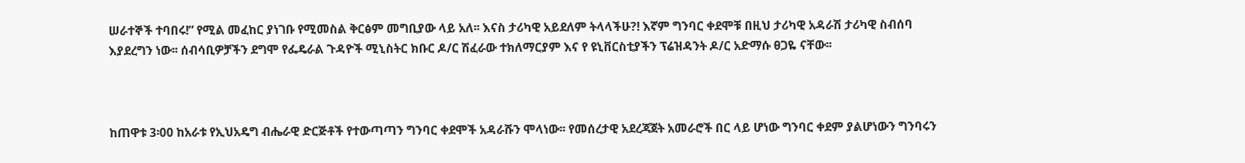ሠራተኞች ተባበሩ!” የሚል መፈከር ያነገቡ የሚመስል ቅርፅም መግቢያው ላይ አለ፡፡ እናስ ታሪካዊ አይደለም ትላላችሁ?! እኛም ግንባር ቀደሞቹ በዚህ ታሪካዊ አዳራሽ ታሪካዊ ስብሰባ እያደረግን ነው፡፡ ሰብሳቢዎቻችን ደግሞ የፌዴራል ጉዳዮች ሚኒስትር ክቡር ዶ/ር ሽፈራው ተክለማርያም እና የ ዩኒቨርስቲያችን ፕሬዝዳንት ዶ/ር አድማሱ ፀጋዬ ናቸው፡፡



ከጠዋቱ 3፡00 ከአራቱ የኢህአዴግ ብሔራዊ ድርጅቶች የተውጣጣን ግንባር ቀደሞች አዳራሹን ሞላነው፡፡ የመሰረታዊ አደረጃጀት አመራሮች በር ላይ ሆነው ግንባር ቀደም ያልሆነውን ግንባሩን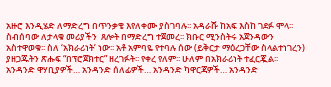አዙሮ እንዲሄድ ለማድረግ በጥንቃቄ እየለቀሙ ያስገባሉ፡፡ አዳራሹ ከአፍ እስከ ገደፉ ሞላ፡፡ ስብሰባው ለታላቁ መሪያችን  ጸሎት በማድረግ ተጀመረ፡፡ ክቡር ሚንስትሩ አጀንዳውን አስተዋወቁ፡፡ ስለ ‘አክራሪነት’ ነው፡፡ አቶ አምባዬ የተባሉ ሰው (ይቅርታ ማዕረጋቸው ስላልተነገረን) ያዘጋጁትን ጽሑፍ “በፕሮጀክተር” ዘረገፉት፡፡ የቀረ የለም፡፡ ሁለም በአክራሪነት ተፈርጇል፡፡ አንዳንድ ዋሃቢያዎች… አንዳንድ ሰለፊዎች… አንዳንድ ካዋርጃዎች… አንዳንድ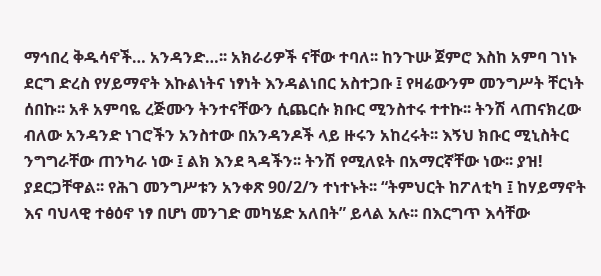ማኅበረ ቅዱሳኖች… አንዳንድ…፡፡ አክራሪዎች ናቸው ተባለ፡፡ ከንጉሡ ጀምሮ እስከ አምባ ገነኑ ደርግ ድረስ የሃይማኖት እኩልነትና ነፃነት እንዳልነበር አስተጋቡ ፤ የዛሬውንም መንግሥት ቸርነት ሰበኩ፡፡ አቶ አምባዬ ረጅሙን ትንተናቸውን ሲጨርሱ ክቡር ሚንስተሩ ተተኩ፡፡ ትንሽ ላጠናክረው ብለው አንዳንድ ነገሮችን አንስተው በአንዳንዶች ላይ ዙሩን አከረሩት፡፡ እኝህ ክቡር ሚኒስትር ንግግራቸው ጠንካራ ነው ፤ ልክ እንደ ጓዳችን፡፡ ትንሽ የሚለዩት በአማርኛቸው ነው፡፡ ያዝ! ያደርጋቸዋል፡፡ የሕገ መንግሥቱን አንቀጽ 90/2/ን ተነተኑት፡፡ “ትምህርት ከፖለቲካ ፤ ከሃይማኖት እና ባህላዊ ተፅዕኖ ነፃ በሆነ መንገድ መካሄድ አለበት” ይላል አሉ፡፡ በእርግጥ እሳቸው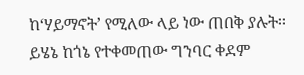ከ‘ሃይማኖት’ የሚለው ላይ ነው ጠበቅ ያሉት፡፡ ይሄኔ ከጎኔ የተቀመጠው ግንባር ቀደም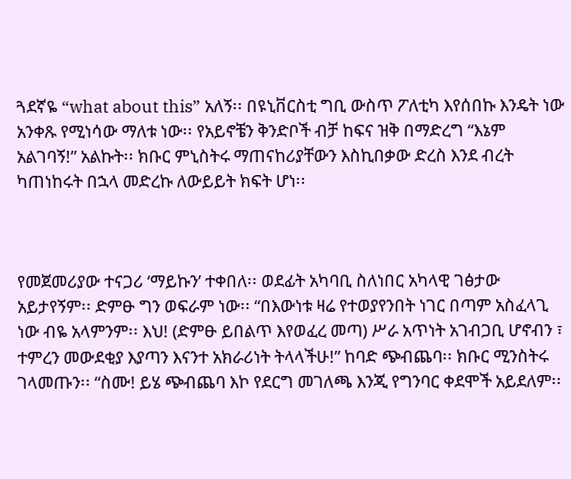ጓደኛዬ “what about this” አለኝ፡፡ በዩኒቨርስቲ ግቢ ውስጥ ፖለቲካ እየሰበኩ እንዴት ነው አንቀጹ የሚነሳው ማለቱ ነው፡፡ የአይኖቼን ቅንድቦች ብቻ ከፍና ዝቅ በማድረግ “እኔም አልገባኝ!” አልኩት፡፡ ክቡር ምኒስትሩ ማጠናከሪያቸውን እስኪበቃው ድረስ እንደ ብረት ካጠነከሩት በኋላ መድረኩ ለውይይት ክፍት ሆነ፡፡



የመጀመሪያው ተናጋሪ ‘ማይኩን’ ተቀበለ፡፡ ወደፊት አካባቢ ስለነበር አካላዊ ገፅታው አይታየኝም፡፡ ድምፁ ግን ወፍራም ነው፡፡ “በእውነቱ ዛሬ የተወያየንበት ነገር በጣም አስፈላጊ ነው ብዬ አላምንም፡፡ እህ! (ድምፁ ይበልጥ እየወፈረ መጣ) ሥራ አጥነት አገብጋቢ ሆኖብን ፣ ተምረን መውደቂያ እያጣን እናንተ አክራሪነት ትላላችሁ!” ከባድ ጭብጨባ፡፡ ክቡር ሚንስትሩ ገላመጡን፡፡ “ስሙ! ይሄ ጭብጨባ እኮ የደርግ መገለጫ እንጂ የግንባር ቀደሞች አይደለም፡፡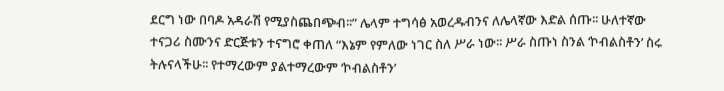ደርግ ነው በባዶ አዳራሽ የሚያስጨበጭብ፡፡” ሌላም ተግሳፅ አወረዱብንና ለሌላኛው እድል ሰጡ፡፡ ሁለተኛው ተናጋሪ ስሙንና ድርጅቱን ተናግሮ ቀጠለ “እኔም የምለው ነገር ስለ ሥራ ነው፡፡ ሥራ ስጡነ ስንል ‘ኮብልስቶን’ ስሩ ትሉናላችሁ፡፡ የተማረውም ያልተማረውም ‘ኮብልስቶን’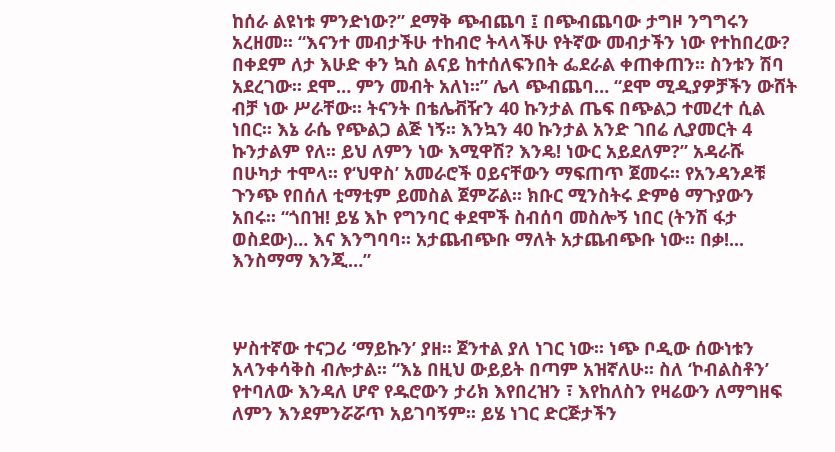ከሰራ ልዩነቱ ምንድነው?” ደማቅ ጭብጨባ ፤ በጭብጨባው ታግዞ ንግግሩን አረዘመ፡፡ “እናንተ መብታችሁ ተከብሮ ትላላችሁ የትኛው መብታችን ነው የተከበረው? በቀደም ለታ እሁድ ቀን ኳስ ልናይ ከተሰለፍንበት ፌደራል ቀጠቀጠን፡፡ ስንቱን ሽባ አደረገው፡፡ ደሞ… ምን መብት አለነ፡፡” ሌላ ጭብጨባ… “ደሞ ሚዲያዎቻችን ውሸት ብቻ ነው ሥራቸው፡፡ ትናንት በቴሌቭዥን 40 ኩንታል ጤፍ በጭልጋ ተመረተ ሲል ነበር፡፡ እኔ ራሴ የጭልጋ ልጅ ነኝ፡፡ እንኳን 40 ኩንታል አንድ ገበሬ ሊያመርት 4 ኩንታልም የለ፡፡ ይህ ለምን ነው እሚዋሽ? እንዴ! ነውር አይደለም?” አዳራሹ በሁካታ ተሞላ፡፡ የ‘ህዋስ’ አመራሮች ዐይናቸውን ማፍጠጥ ጀመሩ፡፡ የአንዳንዶቹ ጉንጭ የበሰለ ቲማቲም ይመስል ጀምሯል፡፡ ክቡር ሚንስትሩ ድምፅ ማጉያውን አበሩ፡፡ “ጎበዝ! ይሄ እኮ የግንባር ቀደሞች ስብሰባ መስሎኝ ነበር (ትንሽ ፋታ ወስደው)… እና እንግባባ፡፡ አታጨብጭቡ ማለት አታጨብጭቡ ነው፡፡ በቃ!... እንስማማ እንጂ…”



ሦስተኛው ተናጋሪ ‘ማይኩን’ ያዘ፡፡ ጀንተል ያለ ነገር ነው፡፡ ነጭ ቦዲው ሰውነቱን አላንቀሳቅስ ብሎታል፡፡ “እኔ በዚህ ውይይት በጣም አዝኛለሁ፡፡ ስለ ‘ኮብልስቶን’ የተባለው እንዳለ ሆኖ የዱሮውን ታሪክ እየበረዝን ፣ እየከለስን የዛሬውን ለማግዘፍ ለምን እንደምንሯሯጥ አይገባኝም፡፡ ይሄ ነገር ድርጅታችን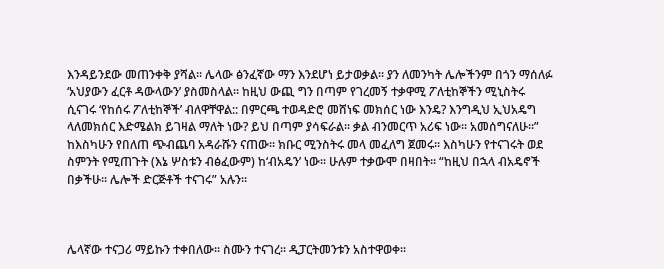እንዳይንደው መጠንቀቅ ያሻል፡፡ ሌላው ፅንፈኛው ማን እንደሆነ ይታወቃል፡፡ ያን ለመንካት ሌሎችንም በጎን ማሰለፉ ‘አህያውን ፈርቶ ዳውላውን’ ያስመስላል፡፡ ከዚህ ውጪ ግን በጣም የገረመኝ ተቃዋሚ ፖለቲከኞችን ሚኒስትሩ ሲናገሩ ‘የከሰሩ ፖለቲከኞች’ ብለዋቸዋል:: በምርጫ ተወዳድሮ መሸነፍ መክሰር ነው እንዴ? እንግዲህ ኢህአዴግ ላለመክሰር እድሜልክ ይገዛል ማለት ነው? ይህ በጣም ያሳፍራል፡፡ ቃል ብንመርጥ አሪፍ ነው፡፡ አመሰግናለሁ፡፡” ከእስካሁን የበለጠ ጭብጨባ አዳራሹን ናጠው፡፡ ክቡር ሚንስትሩ መላ መፈለግ ጀመሩ፡፡ እስካሁን የተናገሩት ወደ ስምንት የሚጠጉት (እኔ ሦስቱን ብፅፈውም) ከ‘ብአዴን’ ነው፡፡ ሁሉም ተቃውሞ በዛበት፡፡ “ከዚህ በኋላ ብአዴኖች በቃችሁ፡፡ ሌሎች ድርጅቶች ተናገሩ” አሉን፡፡



ሌላኛው ተናጋሪ ማይኩን ተቀበለው፡፡ ስሙን ተናገረ፡፡ ዲፓርትመንቱን አስተዋወቀ፡፡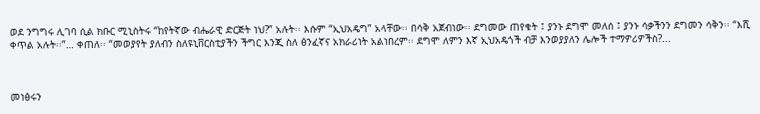ወደ ንግግሩ ሊገባ ሲል ክቡር ሚኒስትሩ “ከየትኛው ብሔራዊ ድርጅት ነህ?” አሉት፡፡ እሱም “ኢህአዴግ” አላቸው፡፡ በሳቅ አጀብነው፡፡ ደግመው ጠየቁት ፤ ያንኑ ደግሞ መለሰ ፤ ያንኑ ሳቃችንን ደግመን ሳቅን፡፡ “እሺ ቀጥል አሉት፡፡”… ቀጠለ፡፡ “መወያየት ያለብን ስለዩኒቨርስቲያችን ችግር እንጂ ስለ ፅንፈኛና አክራሪነት አልነበረም፡፡ ደግሞ ለምን እኛ ኢህአዴጎች ብቻ እንወያያለን ሌሎች ተማዎሪዎችስ?...



መነፅሩን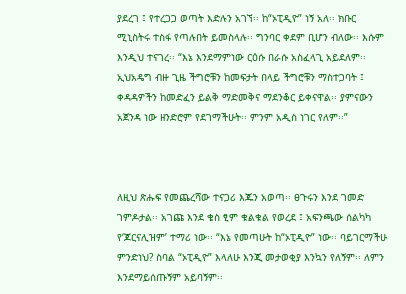ያደረገ ፤ የተረጋጋ ወጣት እድሉን አገኘ፡፡ ከ“ኦፒዲዮ” ነኝ አለ፡፡ ክቡር ሚኒስትሩ ተስፋ የጣሉበት ይመስላሉ፡፡ ግንባር ቀደም ቢሆን ብለው፡፡ እሱም እንዲህ ተናገረ፡፡ “እኔ እንደማምነው ርዕሱ በራሱ አስፈላጊ አይደለም፡፡ ኢህአዴግ ብዙ ጊዜ ችግሮቹን ከመፍታት በላይ ችግሮቹን ማስተጋባት ፤ ቀዳዳዎችን ከመድፈን ይልቅ ማድመቅና ማደንቆር ይቀናዋል፡፡ ያምናውን አጀንዳ ነው ዘንድሮም የደገማችሁት፡፡ ምንም አዲስ ነገር የለም፡፡”



ለዚህ ጽሑፍ የመጨረሻው ተናጋሪ እጁን አወጣ፡፡ ፀጉሩን እንደ ገመድ ገምዶታል፡፡ አገጩ እንደ ቄስ ፂም ቁልቁል የወረደ ፤ አፍንጫው ሰልካካ የ‘ጆርናሊዝም’ ተማሪ ነው፡፡ “እኔ የመጣሁት ከ“ኦፒዲዮ” ነው፡፡ ባይገርማችሁ ምንድነህ? ስባል “ኦፒዲዮ” እላለሁ እንጂ መታወቂያ እንኳን የለኝም፡፡ ለምን እንደማይሰጡኝም አይባኝም፡፡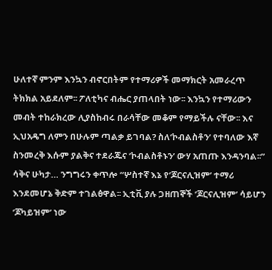ሁለተኛ ምንም እንኳን ብኖርበትም የተማሪዎች መማክርት አመራረጥ ትክክል አይደለም፡፡ ፖለቲካና ብሔር ያጠላበት ነው፡፡ እንኳን የተማሪውን መብት ተከራክረው ሊያስከብሩ በራሳቸው መቆም የማይችሉ ናቸው፡፡ እና ኢህአዴግ ለምን በሁሉም ጣልቃ ይገባል? ስለ‘ኮብልስቶን’ የተባለው እኛ ስንመረቅ እሱም ያልቅና ተደራጁና ‘ኮብልስቶኑን’ ውሃ አጠጡ እንዳንባል፡፡” ሳቅና ሁካታ… ንግግሩን ቀጥሎ “ሦስተኛ እኔ የ‘ጆርናሊዝም’ ተማሪ እንደመሆኔ ቅድም ተገልፅዋል፡፡ ኢቲቪ ያሉ ጋዘጠኞች ‘ጆርናሊዝም’ ሳይሆን ‘ጆካይዝም’ ነው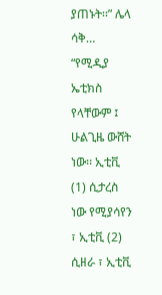ያጠኑት፡፡” ሌላ ሳቅ… “የሚዲያ ኤቲክስ የላቸውም ፤ ሁልጊዜ ውሸት ነው፡፡ ኢቲቪ (1) ሲታረስ ነው የሚያሳየን ፣ ኢቲቪ (2) ሲዘራ ፣ ኢቲቪ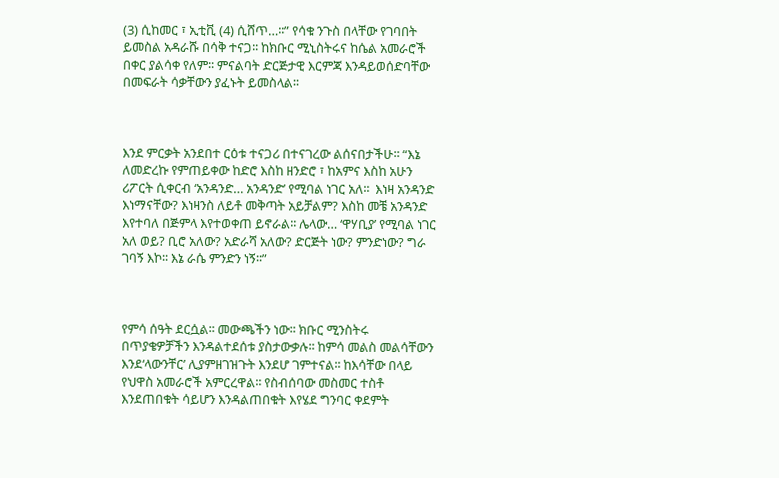(3) ሲከመር ፣ ኢቲቪ (4) ሲሸጥ…፡፡” የሳቁ ንጉስ በላቸው የገባበት ይመስል አዳራሹ በሳቅ ተናጋ፡፡ ከክቡር ሚኒስትሩና ከሴል አመራሮች በቀር ያልሳቀ የለም፡፡ ምናልባት ድርጅታዊ እርምጃ እንዳይወሰድባቸው በመፍራት ሳቃቸውን ያፈኑት ይመስላል፡፡



እንደ ምርቃት አንደበተ ርዕቱ ተናጋሪ በተናገረው ልሰናበታችሁ፡፡ “እኔ ለመድረኩ የምጠይቀው ከድሮ እስከ ዘንድሮ ፣ ከአምና እስከ አሁን ሪፖርት ሲቀርብ ‘አንዳንድ… አንዳንድ’ የሚባል ነገር አለ፡፡  እነዛ አንዳንድ እነማናቸው? እነዛንስ ለይቶ መቅጣት አይቻልም? እስከ መቼ አንዳንድ እየተባለ በጅምላ እየተወቀጠ ይኖራል፡፡ ሌላው… ‘ዋሃቢያ’ የሚባል ነገር አለ ወይ? ቢሮ አለው? አድራሻ አለው? ድርጅት ነው? ምንድነው? ግራ ገባኝ እኮ፡፡ እኔ ራሴ ምንድን ነኝ፡፡”



የምሳ ሰዓት ደርሷል፡፡ መውጫችን ነው፡፡ ክቡር ሚንስትሩ በጥያቄዎቻችን እንዳልተደሰቱ ያስታውቃሉ፡፡ ከምሳ መልስ መልሳቸውን እንደ‘ላውንቸር’ ሊያምዘገዝጉት እንደሆ ገምተናል፡፡ ከእሳቸው በላይ የህዋስ አመራሮች አምርረዋል፡፡ የስብሰባው መስመር ተስቶ እንደጠበቁት ሳይሆን እንዳልጠበቁት እየሄደ ግንባር ቀደምት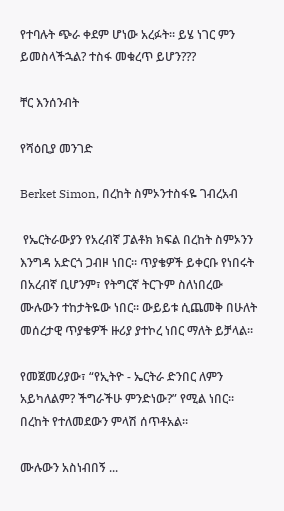የተባሉት ጭራ ቀደም ሆነው አረፉት፡፡ ይሄ ነገር ምን ይመስላችኋል? ተስፋ መቁረጥ ይሆን???

ቸር እንሰንብት

የሻዕቢያ መንገድ

Berket Simon, በረከት ስምኦንተስፋዬ ገብረአብ

 የኤርትራውያን የአረብኛ ፓልቶክ ክፍል በረከት ስምኦንን እንግዳ አድርጎ ጋብዞ ነበር። ጥያቄዎች ይቀርቡ የነበሩት በአረብኛ ቢሆንም፣ የትግርኛ ትርጉም ስለነበረው ሙሉውን ተከታትዬው ነበር። ውይይቱ ሲጨመቅ በሁለት መሰረታዊ ጥያቄዎች ዙሪያ ያተኮረ ነበር ማለት ይቻላል።

የመጀመሪያው፣ “የኢትዮ - ኤርትራ ድንበር ለምን አይካለልም? ችግራችሁ ምንድነው?” የሚል ነበር። በረከት የተለመደውን ምላሽ ሰጥቶአል።

ሙሉውን አስነብበኝ ...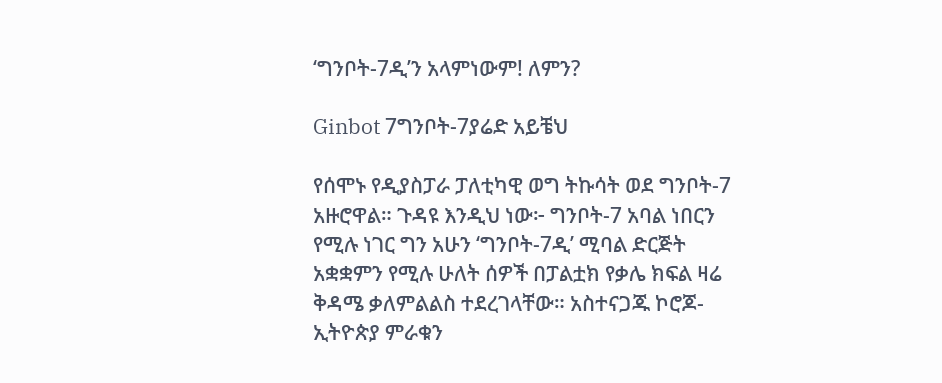‘ግንቦት-7ዲ’ን አላምነውም! ለምን?

Ginbot 7ግንቦት-7ያሬድ አይቼህ

የሰሞኑ የዲያስፓራ ፓለቲካዊ ወግ ትኩሳት ወደ ግንቦት-7 አዙሮዋል። ጉዳዩ እንዲህ ነው፦ ግንቦት-7 አባል ነበርን የሚሉ ነገር ግን አሁን ‘ግንቦት-7ዲ’ ሚባል ድርጅት አቋቋምን የሚሉ ሁለት ሰዎች በፓልቷክ የቃሌ ክፍል ዛሬ ቅዳሜ ቃለምልልስ ተደረገላቸው። አስተናጋጁ ኮሮጆ-ኢትዮጵያ ምራቁን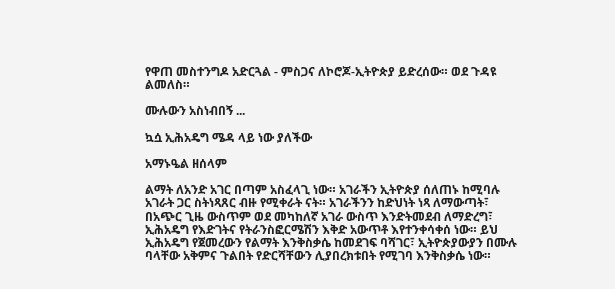የዋጠ መስተንግዶ አድርጓል - ምስጋና ለኮሮጆ-ኢትዮጵያ ይድረሰው። ወደ ጉዳዩ ልመለስ።

ሙሉውን አስነብበኝ ...

ኳሷ ኢሕአዴግ ሜዳ ላይ ነው ያለችው

አማኑዔል ዘሰላም

ልማት ለአንድ አገር በጣም አስፈላጊ ነው። አገራችን ኢትዮጵያ ሰለጠኑ ከሚባሉ አገራት ጋር ስትነጻጸር ብዙ የሚቀራት ናት። አገራችንን ከድህነት ነጻ ለማውጣት፣ በአጭር ጊዜ ውስጥም ወደ መካከለኛ አገራ ውስጥ እንድትመደብ ለማድረግ፣ ኢሕአዴግ የእድገትና የትራንስፎርሜሽን እቅድ አውጥቶ እየተንቀሳቀሰ ነው። ይህ ኢሕአዴግ የጀመረውን የልማት እንቅስቃሴ ከመደገፍ ባሻገር፣ ኢትዮጵያውያን በሙሉ ባላቸው አቅምና ጉልበት የድርሻቸውን ሊያበረክቱበት የሚገባ እንቅስቃሴ ነው።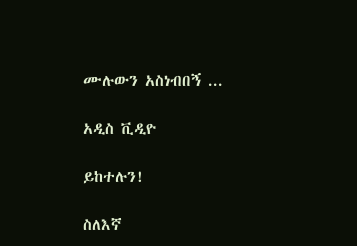ሙሉውን አስነብበኝ ...

አዲስ ቪዲዮ

ይከተሉን!

ስለእኛ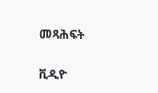መጻሕፍት

ቪዲዮ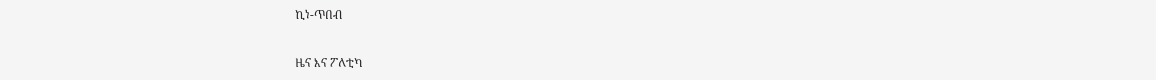ኪነ-ጥበብ

ዜና እና ፖለቲካ